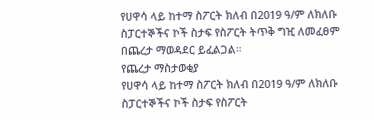የሀዋሳ ላይ ከተማ ስፖርት ክለብ በ2019 ዓ/ም ለክለቡ ስፓርተኞችና ኮች ስታፍ የስፖርት ትጥቅ ግዢ ለመፈፀም በጨረታ ማወዳደር ይፈልጋል።
የጨረታ ማስታወቂያ
የሀዋሳ ላይ ከተማ ስፖርት ክለብ በ2019 ዓ/ም ለክለቡ ስፓርተኞችና ኮች ስታፍ የስፖርት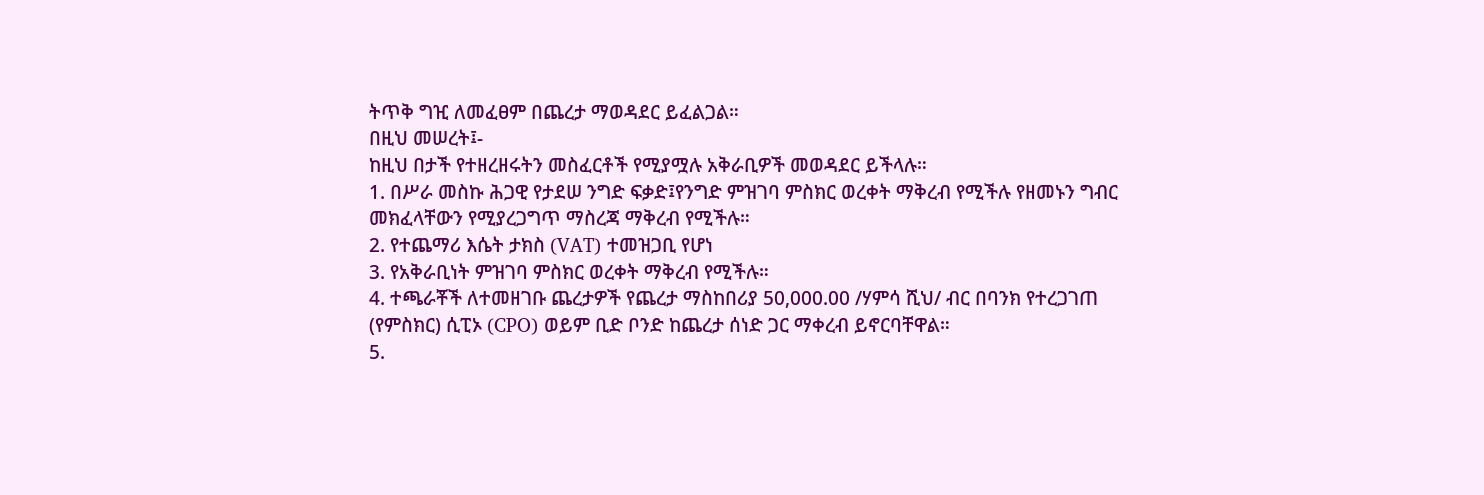ትጥቅ ግዢ ለመፈፀም በጨረታ ማወዳደር ይፈልጋል።
በዚህ መሠረት፤-
ከዚህ በታች የተዘረዘሩትን መስፈርቶች የሚያሟሉ አቅራቢዎች መወዳደር ይችላሉ።
1. በሥራ መስኩ ሕጋዊ የታደሠ ንግድ ፍቃድ፤የንግድ ምዝገባ ምስክር ወረቀት ማቅረብ የሚችሉ የዘመኑን ግብር መክፈላቸውን የሚያረጋግጥ ማስረጃ ማቅረብ የሚችሉ።
2. የተጨማሪ እሴት ታክስ (VAT) ተመዝጋቢ የሆነ
3. የአቅራቢነት ምዝገባ ምስክር ወረቀት ማቅረብ የሚችሉ።
4. ተጫራቾች ለተመዘገቡ ጨረታዎች የጨረታ ማስከበሪያ 50,000.00 /ሃምሳ ሺህ/ ብር በባንክ የተረጋገጠ (የምስክር) ሲፒኦ (CPO) ወይም ቢድ ቦንድ ከጨረታ ሰነድ ጋር ማቀረብ ይኖርባቸዋል።
5.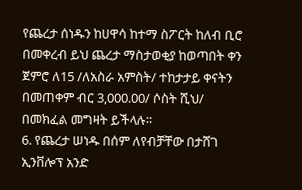የጨረታ ሰነዱን ከሀዋሳ ከተማ ስፖርት ከለብ ቢሮ በመቀረብ ይህ ጨረታ ማስታወቂያ ከወጣበት ቀን ጀምሮ ለ15 /ለአስራ አምስት/ ተከታታይ ቀናትን በመጠቀም ብር 3,000.00/ ሶስት ሺህ/ በመክፈል መግዛት ይችላሉ።
6. የጨረታ ሠነዱ በሰም ለየብቻቸው በታሸገ ኢንቨሎፕ አንድ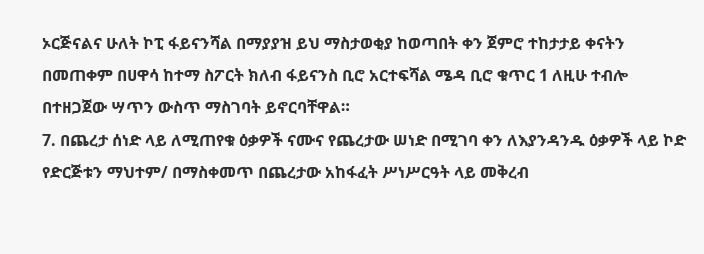ኦርጅናልና ሁለት ኮፒ ፋይናንሻል በማያያዝ ይህ ማስታወቂያ ከወጣበት ቀን ጀምሮ ተከታታይ ቀናትን በመጠቀም በሀዋሳ ከተማ ስፖርት ክለብ ፋይናንስ ቢሮ አርተፍሻል ሜዳ ቢሮ ቁጥር 1 ለዚሁ ተብሎ በተዘጋጀው ሣጥን ውስጥ ማስገባት ይኖርባቸዋል።
7. በጨረታ ሰነድ ላይ ለሚጠየቁ ዕቃዎች ናሙና የጨረታው ሠነድ በሚገባ ቀን ለእያንዳንዱ ዕቃዎች ላይ ኮድ የድርጅቱን ማህተም/ በማስቀመጥ በጨረታው አከፋፈት ሥነሥርዓት ላይ መቅረብ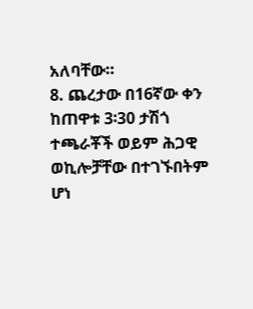አለባቸው።
8. ጨረታው በ16ኛው ቀን ከጠዋቱ 3፡30 ታሽጎ ተጫራቾች ወይም ሕጋዊ ወኪሎቻቸው በተገኙበትም ሆነ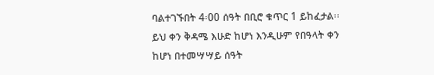ባልተገኙበት 4፡00 ሰዓት በቢሮ ቁጥር 1 ይከፈታል፡፡ ይህ ቀን ቅዳሜ እሁድ ከሆነ እንዲሁም የበዓላት ቀን ከሆነ በተመሣሣይ ሰዓት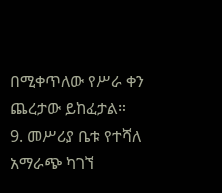በሚቀጥለው የሥራ ቀን ጨረታው ይከፈታል።
9. መሥሪያ ቤቱ የተሻለ አማራጭ ካገኘ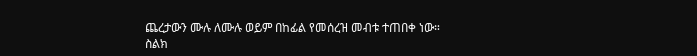ጨረታውን ሙሉ ለሙሉ ወይም በከፊል የመሰረዝ መብቱ ተጠበቀ ነው።
ስልክ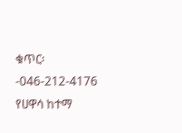ቁጥር፡-046-212-4176
የሀዋሳ ከተማ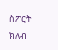ስፖርት ክለብ